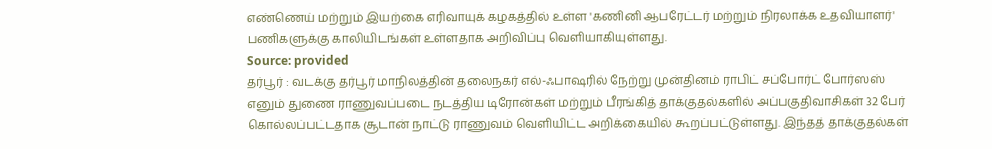எண்ணெய் மற்றும் இயற்கை எரிவாயுக் கழகத்தில் உள்ள 'கணினி ஆபரேட்டர் மற்றும் நிரலாக்க உதவியாளர்' பணிகளுக்கு காலியிடங்கள் உள்ளதாக அறிவிப்பு வெளியாகியுள்ளது.
Source: provided
தர்பூர் : வடக்கு தர்பூர் மாநிலத்தின் தலைநகர் எல்-ஃபாஷரில் நேற்று முன்தினம் ராபிட் சப்போர்ட் போர்ஸஸ் எனும் துணை ராணுவப்படை நடத்திய டிரோன்கள் மற்றும் பீரங்கித் தாக்குதல்களில் அப்பகுதிவாசிகள் 32 பேர் கொல்லப்பட்டதாக சூடான் நாட்டு ராணுவம் வெளியிட்ட அறிக்கையில் கூறப்பட்டுள்ளது. இந்தத் தாக்குதல்கள்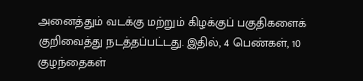அனைத்தும் வடக்கு மற்றும் கிழக்குப் பகுதிகளைக் குறிவைத்து நடத்தப்பட்டது. இதில், 4 பெண்கள், 10 குழந்தைகள்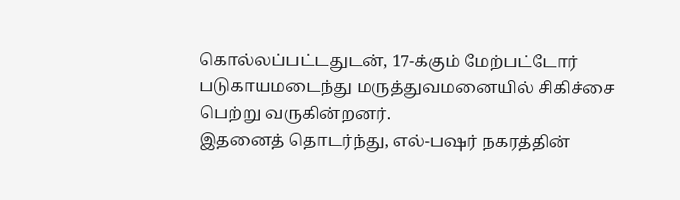கொல்லப்பட்டதுடன், 17-க்கும் மேற்பட்டோர் படுகாயமடைந்து மருத்துவமனையில் சிகிச்சை பெற்று வருகின்றனர்.
இதனைத் தொடர்ந்து, எல்-பஷர் நகரத்தின்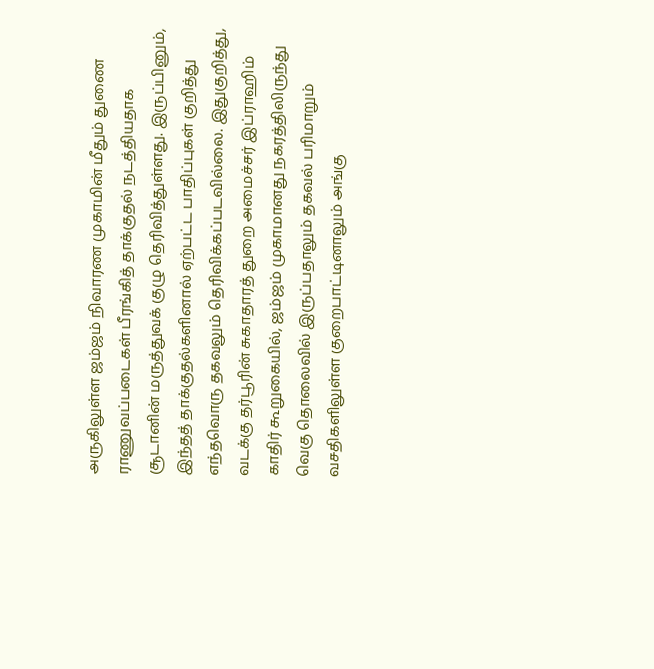அருகிலுள்ள ஜம்ஜம் நிவாரண முகாமின் மீதும் துணை ராணுவப்படைகள் பீரங்கித் தாக்குதல் நடத்தியதாக சூடானின் மருத்துவக் குழு தெரிவித்துள்ளது. இருப்பினும், இந்தத் தாக்குதல்களினால் ஏற்பட்ட பாதிப்புகள் குறித்து எந்தவொரு தகவலும் தெரிவிக்கப்படவில்லை. இதுகுறித்து, வடக்கு தர்பூரின் சுகாதாரத் துறை அமைச்சர் இப்ராஹிம் காதிர் கூறுகையில், ஜம்ஜம் முகாமானது நகரத்திலிருந்து வெகு தொலைவில் இருப்பதாலும் தகவல் பரிமாறும் வசதிகளிலுள்ள குறைபாட்டினாலும் அங்கு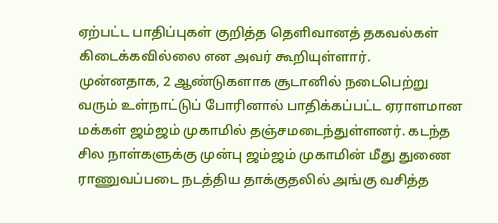ஏற்பட்ட பாதிப்புகள் குறித்த தெளிவானத் தகவல்கள் கிடைக்கவில்லை என அவர் கூறியுள்ளார்.
முன்னதாக, 2 ஆண்டுகளாக சூடானில் நடைபெற்று வரும் உள்நாட்டுப் போரினால் பாதிக்கப்பட்ட ஏராளமான மக்கள் ஜம்ஜம் முகாமில் தஞ்சமடைந்துள்ளனர். கடந்த சில நாள்களுக்கு முன்பு ஜம்ஜம் முகாமின் மீது துணை ராணுவப்படை நடத்திய தாக்குதலில் அங்கு வசித்த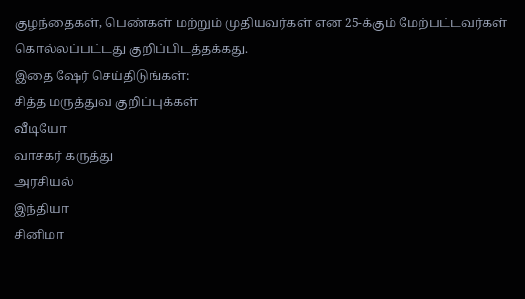குழந்தைகள், பெண்கள் மற்றும் முதியவர்கள் என 25-க்கும் மேற்பட்டவர்கள் கொல்லப்பட்டது குறிப்பிடத்தக்கது.
இதை ஷேர் செய்திடுங்கள்:
சித்த மருத்துவ குறிப்புக்கள்
வீடியோ
வாசகர் கருத்து
அரசியல்
இந்தியா
சினிமா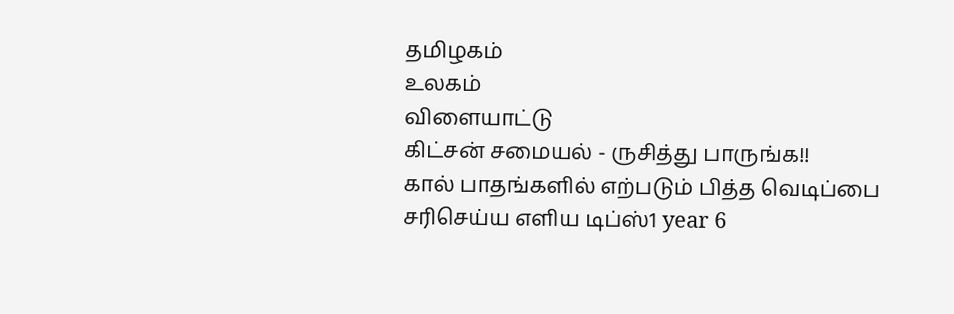தமிழகம்
உலகம்
விளையாட்டு
கிட்சன் சமையல் - ருசித்து பாருங்க!!
கால் பாதங்களில் எற்படும் பித்த வெடிப்பை சரிசெய்ய எளிய டிப்ஸ்1 year 6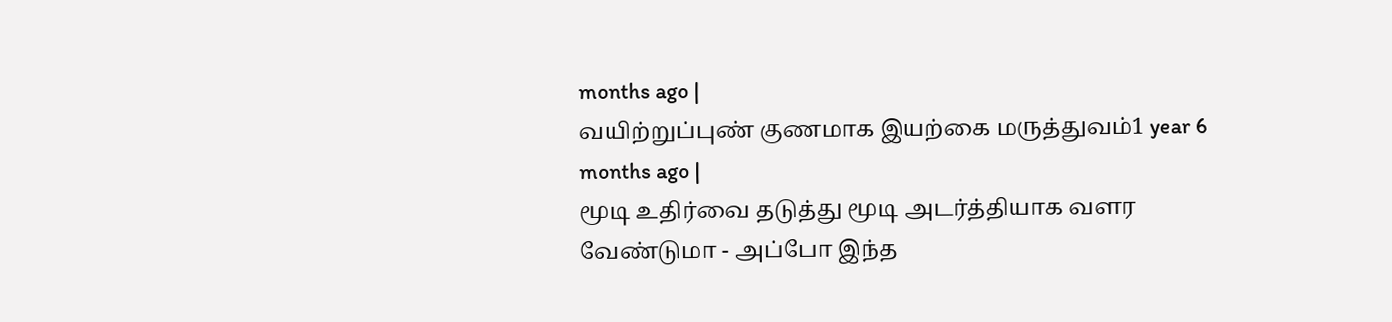months ago |
வயிற்றுப்புண் குணமாக இயற்கை மருத்துவம்1 year 6 months ago |
மூடி உதிர்வை தடுத்து மூடி அடர்த்தியாக வளர வேண்டுமா - அப்போ இந்த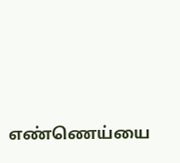எண்ணெய்யை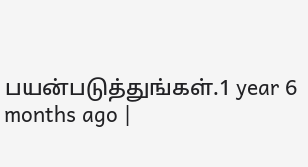பயன்படுத்துங்கள்.1 year 6 months ago |